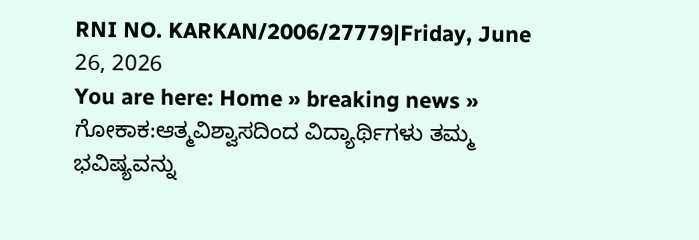RNI NO. KARKAN/2006/27779|Friday, June 26, 2026
You are here: Home » breaking news » ಗೋಕಾಕ:ಆತ್ಮವಿಶ್ವಾಸದಿಂದ ವಿದ್ಯಾರ್ಥಿಗಳು ತಮ್ಮ ಭವಿಷ್ಯವನ್ನು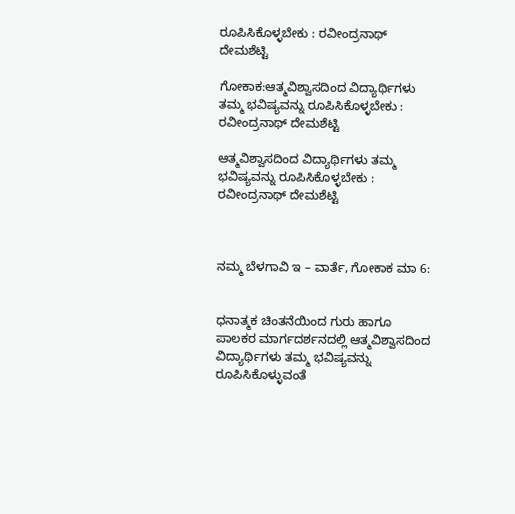ರೂಪಿಸಿಕೊಳ್ಳಬೇಕು : ರವೀಂದ್ರನಾಥ್ ದೇಮಶೆಟ್ಟಿ

ಗೋಕಾಕ:ಆತ್ಮವಿಶ್ವಾಸದಿಂದ ವಿದ್ಯಾರ್ಥಿಗಳು ತಮ್ಮ ಭವಿಷ್ಯವನ್ನು ರೂಪಿಸಿಕೊಳ್ಳಬೇಕು : ರವೀಂದ್ರನಾಥ್ ದೇಮಶೆಟ್ಟಿ

ಆತ್ಮವಿಶ್ವಾಸದಿಂದ ವಿದ್ಯಾರ್ಥಿಗಳು ತಮ್ಮ ಭವಿಷ್ಯವನ್ನು ರೂಪಿಸಿಕೊಳ್ಳಬೇಕು : ರವೀಂದ್ರನಾಥ್ ದೇಮಶೆಟ್ಟಿ



ನಮ್ಮ ಬೆಳಗಾವಿ ಇ – ವಾರ್ತೆ, ಗೋಕಾಕ ಮಾ 6:


ಧನಾತ್ಮಕ ಚಿಂತನೆಯಿಂದ ಗುರು ಹಾಗೂ ಪಾಲಕರ ಮಾರ್ಗದರ್ಶನದಲ್ಲಿ ಆತ್ಮವಿಶ್ವಾಸದಿಂದ ವಿದ್ಯಾರ್ಥಿಗಳು ತಮ್ಮ ಭವಿಷ್ಯವನ್ನು ರೂಪಿಸಿಕೊಳ್ಳುವಂತೆ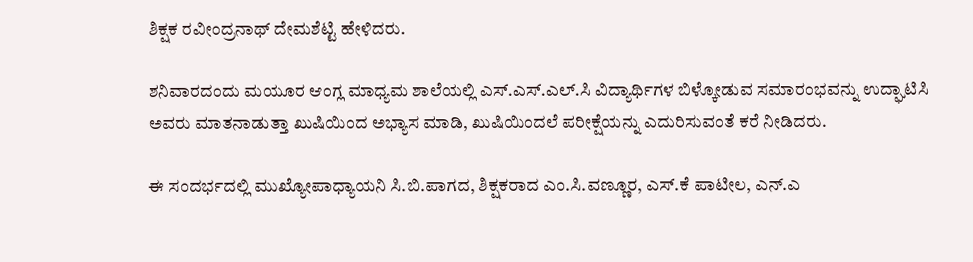ಶಿಕ್ಷಕ ರವೀಂದ್ರನಾಥ್ ದೇಮಶೆಟ್ಟಿ ಹೇಳಿದರು.

ಶನಿವಾರದಂದು ಮಯೂರ ಆಂಗ್ಲ ಮಾಧ್ಯಮ ಶಾಲೆಯಲ್ಲಿ ಎಸ್.ಎಸ್.ಎಲ್.ಸಿ ವಿದ್ಯಾರ್ಥಿಗಳ ಬಿಳ್ಕೋಡುವ ಸಮಾರಂಭವನ್ನು ಉದ್ಘಾಟಿಸಿ ಅವರು ಮಾತನಾಡುತ್ತಾ ಖುಷಿಯಿಂದ ಅಭ್ಯಾಸ ಮಾಡಿ, ಖುಷಿಯಿಂದಲೆ ಪರೀಕ್ಷೆಯನ್ನು ಎದುರಿಸುವಂತೆ ಕರೆ ನೀಡಿದರು.

ಈ ಸಂದರ್ಭದಲ್ಲಿ ಮುಖ್ಯೋಪಾಧ್ಯಾಯನಿ ಸಿ.ಬಿ.ಪಾಗದ, ಶಿಕ್ಷಕರಾದ ಎಂ.ಸಿ.ವಣ್ಣೂರ, ಎಸ್.ಕೆ ಪಾಟೀಲ, ಎನ್.ಎ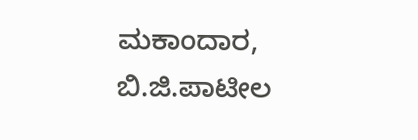ಮಕಾಂದಾರ, ಬಿ.ಜಿ.ಪಾಟೀಲ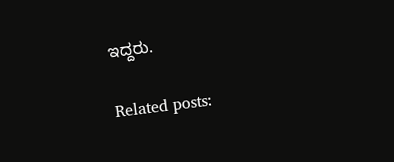ಇದ್ದರು.

Related posts: